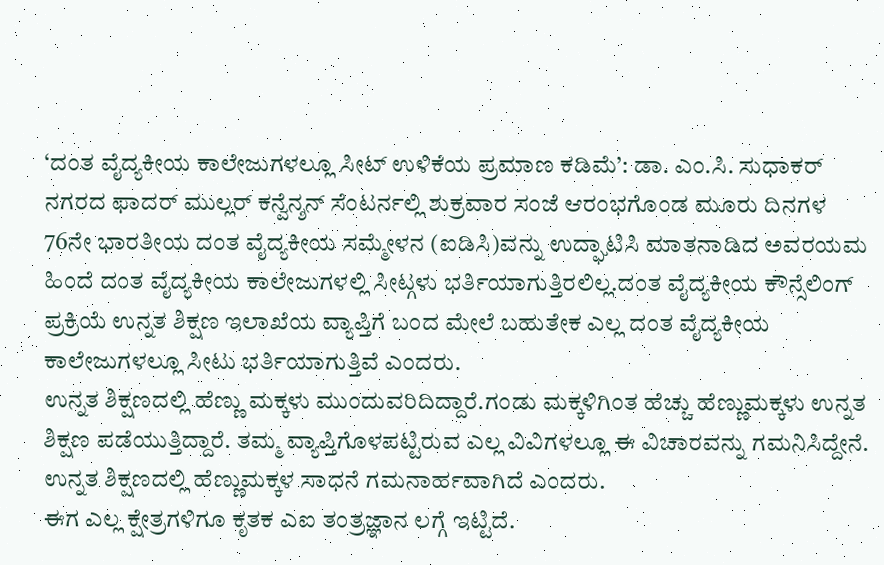‘ದಂತ ವೈದ್ಯಕೀಯ ಕಾಲೇಜುಗಳಲ್ಲೂ ಸೀಟ್ ಉಳಿಕೆಯ ಪ್ರಮಾಣ ಕಡಿಮೆ’: ಡಾ. ಎಂ.ಸಿ. ಸುಧಾಕರ್
ನಗರದ ಫಾದರ್ ಮುಲ್ಲರ್ ಕನ್ವೆನ್ಶನ್ ಸೆಂಟರ್ನಲ್ಲಿ ಶುಕ್ರವಾರ ಸಂಜೆ ಆರಂಭಗೊಂಡ ಮೂರು ದಿನಗಳ 76ನೇ ಭಾರತೀಯ ದಂತ ವೈದ್ಯಕೀಯ ಸಮ್ಮೇಳನ (ಐಡಿಸಿ)ವನ್ನು ಉದ್ಘಾಟಿಸಿ ಮಾತನಾಡಿದ ಅವರಯಮ ಹಿಂದೆ ದಂತ ವೈದ್ಯಕೀಯ ಕಾಲೇಜುಗಳಲ್ಲಿ ಸೀಟ್ಗಳು ಭರ್ತಿಯಾಗುತ್ತಿರಲಿಲ್ಲ.ದಂತ ವೈದ್ಯಕೀಯ ಕೌನ್ಸೆಲಿಂಗ್ ಪ್ರಕ್ರಿಯೆ ಉನ್ನತ ಶಿಕ್ಷಣ ಇಲಾಖೆಯ ವ್ಯಾಪ್ತಿಗೆ ಬಂದ ಮೇಲೆ ಬಹುತೇಕ ಎಲ್ಲ ದಂತ ವೈದ್ಯಕೀಯ ಕಾಲೇಜುಗಳಲ್ಲೂ ಸೀಟು ಭರ್ತಿಯಾಗುತ್ತಿವೆ ಎಂದರು.
ಉನ್ನತ ಶಿಕ್ಷಣದಲ್ಲಿ ಹೆಣ್ಣು ಮಕ್ಕಳು ಮುಂದುವರಿದಿದ್ದಾರೆ.ಗಂಡು ಮಕ್ಕಳಿಗಿಂತ ಹೆಚ್ಚು ಹೆಣ್ಣುಮಕ್ಕಳು ಉನ್ನತ ಶಿಕ್ಷಣ ಪಡೆಯುತ್ತಿದ್ದಾರೆ. ತಮ್ಮ ವ್ಯಾಪ್ತಿಗೊಳಪಟ್ಟಿರುವ ಎಲ್ಲ ವಿವಿಗಳಲ್ಲೂ ಈ ವಿಚಾರವನ್ನು ಗಮನಿಸಿದ್ದೇನೆ. ಉನ್ನತ ಶಿಕ್ಷಣದಲ್ಲಿ ಹೆಣ್ಣುಮಕ್ಕಳ ಸಾಧನೆ ಗಮನಾರ್ಹವಾಗಿದೆ ಎಂದರು.
ಈಗ ಎಲ್ಲ ಕ್ಷೇತ್ರಗಳಿಗೂ ಕೃತಕ ಎಐ ತಂತ್ರಜ್ಞಾನ ಲಗ್ಗೆ ಇಟ್ಟಿದೆ.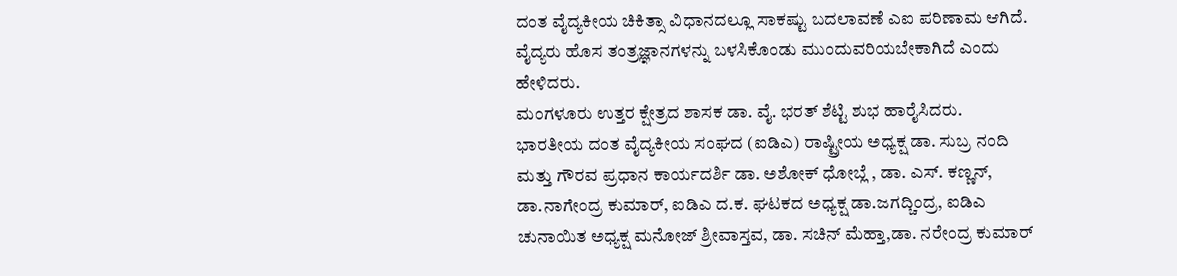ದಂತ ವೈದ್ಯಕೀಯ ಚಿಕಿತ್ಸಾ ವಿಧಾನದಲ್ಲೂ ಸಾಕಷ್ಟು ಬದಲಾವಣೆ ಎಐ ಪರಿಣಾಮ ಆಗಿದೆ. ವೈದ್ಯರು ಹೊಸ ತಂತ್ರಜ್ಞಾನಗಳನ್ನು ಬಳಸಿಕೊಂಡು ಮುಂದುವರಿಯಬೇಕಾಗಿದೆ ಎಂದು ಹೇಳಿದರು.
ಮಂಗಳೂರು ಉತ್ತರ ಕ್ಷೇತ್ರದ ಶಾಸಕ ಡಾ. ವೈ. ಭರತ್ ಶೆಟ್ಟಿ ಶುಭ ಹಾರೈಸಿದರು.
ಭಾರತೀಯ ದಂತ ವೈದ್ಯಕೀಯ ಸಂಘದ (ಐಡಿಎ) ರಾಷ್ಟ್ರೀಯ ಅಧ್ಯಕ್ಷ ಡಾ. ಸುಬ್ರ ನಂದಿ ಮತ್ತು ಗೌರವ ಪ್ರಧಾನ ಕಾರ್ಯದರ್ಶಿ ಡಾ. ಅಶೋಕ್ ಧೋಬ್ಲೆ , ಡಾ. ಎಸ್. ಕಣ್ಣನ್, ಡಾ.ನಾಗೇಂದ್ರ ಕುಮಾರ್, ಐಡಿಎ ದ.ಕ. ಘಟಕದ ಅಧ್ಯಕ್ಷ ಡಾ.ಜಗದ್ಚಿಂದ್ರ, ಐಡಿಎ ಚುನಾಯಿತ ಅಧ್ಯಕ್ಷ ಮನೋಜ್ ಶ್ರೀವಾಸ್ತವ, ಡಾ. ಸಚಿನ್ ಮೆಹ್ತಾ,ಡಾ. ನರೇಂದ್ರ ಕುಮಾರ್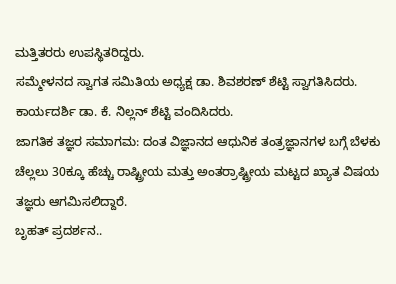ಮತ್ತಿತರರು ಉಪಸ್ಥಿತರಿದ್ದರು.
ಸಮ್ಮೇಳನದ ಸ್ವಾಗತ ಸಮಿತಿಯ ಅಧ್ಯಕ್ಷ ಡಾ. ಶಿವಶರಣ್ ಶೆಟ್ಟಿ ಸ್ವಾಗತಿಸಿದರು. ಕಾರ್ಯದರ್ಶಿ ಡಾ. ಕೆ. ನಿಲ್ಲನ್ ಶೆಟ್ಟಿ ವಂದಿಸಿದರು.
ಜಾಗತಿಕ ತಜ್ಞರ ಸಮಾಗಮ: ದಂತ ವಿಜ್ಞಾನದ ಆಧುನಿಕ ತಂತ್ರಜ್ಞಾನಗಳ ಬಗ್ಗೆ ಬೆಳಕು ಚೆಲ್ಲಲು 30ಕ್ಕೂ ಹೆಚ್ಚು ರಾಷ್ಟ್ರೀಯ ಮತ್ತು ಅಂತರ್ರಾಷ್ಟ್ರೀಯ ಮಟ್ಟದ ಖ್ಯಾತ ವಿಷಯ ತಜ್ಞರು ಆಗಮಿಸಲಿದ್ದಾರೆ.
ಬೃಹತ್ ಪ್ರದರ್ಶನ..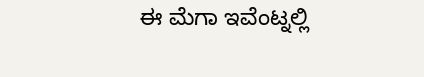ಈ ಮೆಗಾ ಇವೆಂಟ್ನಲ್ಲಿ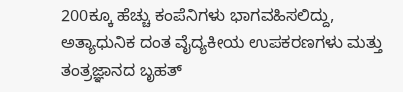200ಕ್ಕೂ ಹೆಚ್ಚು ಕಂಪೆನಿಗಳು ಭಾಗವಹಿಸಲಿದ್ದು, ಅತ್ಯಾಧುನಿಕ ದಂತ ವೈದ್ಯಕೀಯ ಉಪಕರಣಗಳು ಮತ್ತು ತಂತ್ರಜ್ಞಾನದ ಬೃಹತ್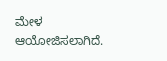ಮೇಳ ಆಯೋಜಿಸಲಾಗಿದೆ.